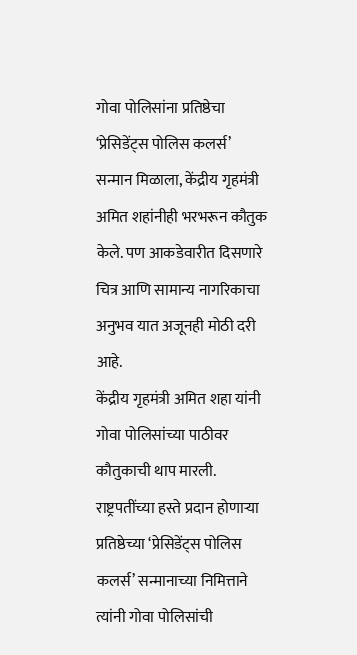गोवा पोलिसांना प्रतिष्ठेचा ‘प्रेसिडेंट्स पोलिस कलर्स’ सन्मान मिळाला, केंद्रीय गृहमंत्री अमित शहांनीही भरभरून कौतुक केले. पण आकडेवारीत दिसणारे चित्र आणि सामान्य नागरिकाचा अनुभव यात अजूनही मोठी दरी आहे.
केंद्रीय गृहमंत्री अमित शहा यांनी गोवा पोलिसांच्या पाठीवर कौतुकाची थाप मारली. राष्ट्रपतींच्या हस्ते प्रदान होणाऱ्या प्रतिष्ठेच्या ‘प्रेसिडेंट्स पोलिस कलर्स’ सन्मानाच्या निमित्ताने त्यांनी गोवा पोलिसांची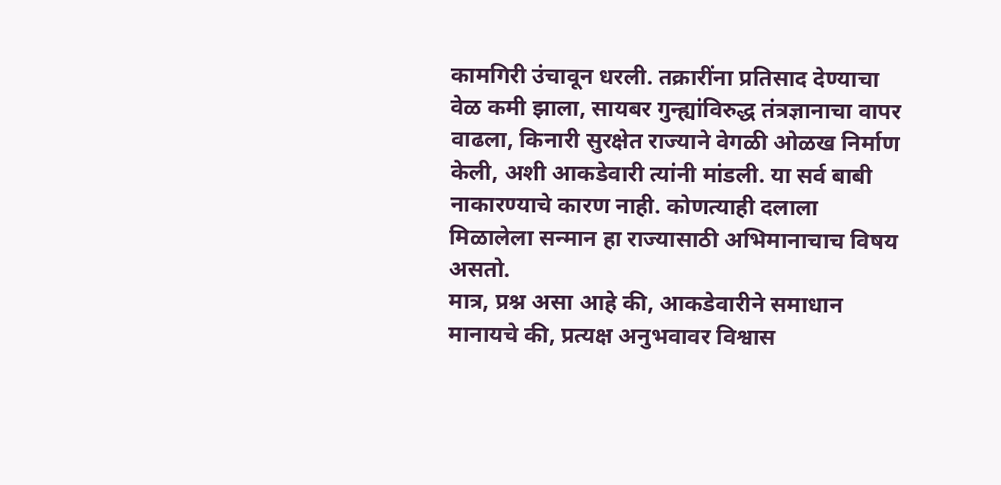कामगिरी उंचावून धरली. तक्रारींना प्रतिसाद देण्याचा वेळ कमी झाला, सायबर गुन्ह्यांविरुद्ध तंत्रज्ञानाचा वापर वाढला, किनारी सुरक्षेत राज्याने वेगळी ओळख निर्माण केली, अशी आकडेवारी त्यांनी मांडली. या सर्व बाबी नाकारण्याचे कारण नाही. कोणत्याही दलाला मिळालेला सन्मान हा राज्यासाठी अभिमानाचाच विषय असतो.
मात्र, प्रश्न असा आहे की, आकडेवारीने समाधान मानायचे की, प्रत्यक्ष अनुभवावर विश्वास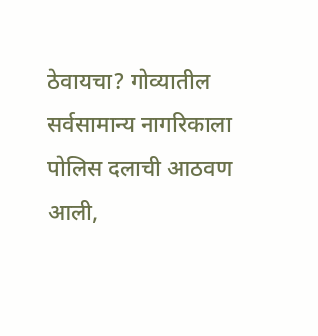ठेवायचा? गोव्यातील सर्वसामान्य नागरिकाला पोलिस दलाची आठवण आली,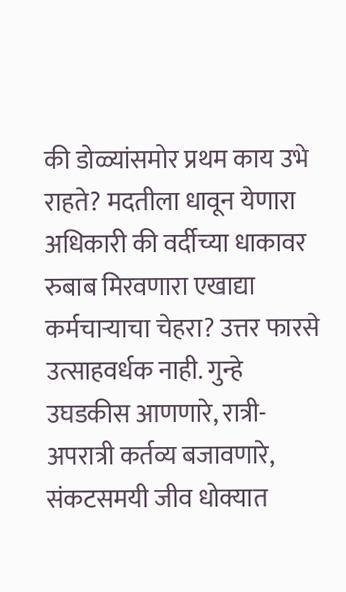की डोळ्यांसमोर प्रथम काय उभे राहते? मदतीला धावून येणारा अधिकारी की वर्दीच्या धाकावर रुबाब मिरवणारा एखाद्या कर्मचाऱ्याचा चेहरा? उत्तर फारसे उत्साहवर्धक नाही. गुन्हे उघडकीस आणणारे, रात्री-अपरात्री कर्तव्य बजावणारे, संकटसमयी जीव धोक्यात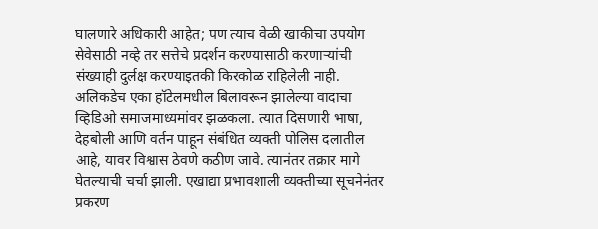घालणारे अधिकारी आहेत; पण त्याच वेळी खाकीचा उपयोग सेवेसाठी नव्हे तर सत्तेचे प्रदर्शन करण्यासाठी करणाऱ्यांची संख्याही दुर्लक्ष करण्याइतकी किरकोळ राहिलेली नाही.
अलिकडेच एका हॉटेलमधील बिलावरून झालेल्या वादाचा व्हिडिओ समाजमाध्यमांवर झळकला. त्यात दिसणारी भाषा, देहबोली आणि वर्तन पाहून संबंधित व्यक्ती पोलिस दलातील आहे, यावर विश्वास ठेवणे कठीण जावे. त्यानंतर तक्रार मागे घेतल्याची चर्चा झाली. एखाद्या प्रभावशाली व्यक्तीच्या सूचनेनंतर प्रकरण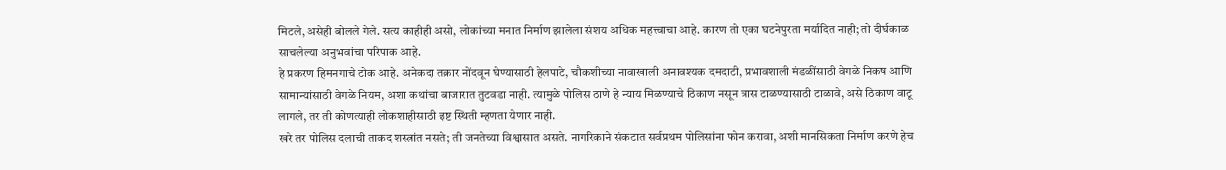मिटले, असेही बोलले गेले. सत्य काहीही असो, लोकांच्या मनात निर्माण झालेला संशय अधिक महत्त्वाचा आहे. कारण तो एका घटनेपुरता मर्यादित नाही; तो दीर्घकाळ साचलेल्या अनुभवांचा परिपाक आहे.
हे प्रकरण हिमनगाचे टोक आहे. अनेकदा तक्रार नोंदवून घेण्यासाठी हेलपाटे, चौकशीच्या नावाखाली अनावश्यक दमदाटी, प्रभावशाली मंडळींसाठी वेगळे निकष आणि सामान्यांसाठी वेगळे नियम, अशा कथांचा बाजारात तुटवडा नाही. त्यामुळे पोलिस ठाणे हे न्याय मिळण्याचे ठिकाण नसून त्रास टाळण्यासाठी टाळावे, असे ठिकाण वाटू लागले, तर ती कोणत्याही लोकशाहीसाठी इष्ट स्थिती म्हणता येणार नाही.
खरे तर पोलिस दलाची ताकद शस्त्रांत नसते; ती जनतेच्या विश्वासात असते. नागरिकाने संकटात सर्वप्रथम पोलिसांना फोन करावा, अशी मानसिकता निर्माण करणे हेच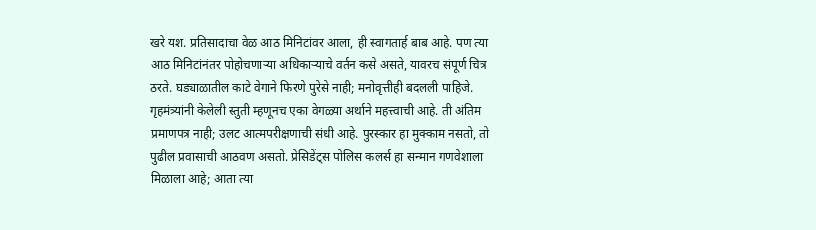खरे यश. प्रतिसादाचा वेळ आठ मिनिटांवर आला, ही स्वागतार्ह बाब आहे. पण त्या आठ मिनिटांनंतर पोहोचणाऱ्या अधिकाऱ्याचे वर्तन कसे असते, यावरच संपूर्ण चित्र ठरते. घड्याळातील काटे वेगाने फिरणे पुरेसे नाही; मनोवृत्तीही बदलली पाहिजे.
गृहमंत्र्यांनी केलेली स्तुती म्हणूनच एका वेगळ्या अर्थाने महत्त्वाची आहे. ती अंतिम प्रमाणपत्र नाही; उलट आत्मपरीक्षणाची संधी आहे. पुरस्कार हा मुक्काम नसतो, तो पुढील प्रवासाची आठवण असतो. प्रेसिडेंट्स पोलिस कलर्स हा सन्मान गणवेशाला मिळाला आहे; आता त्या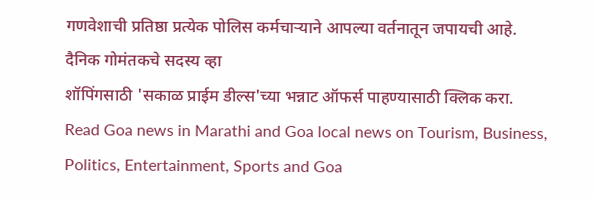गणवेशाची प्रतिष्ठा प्रत्येक पोलिस कर्मचाऱ्याने आपल्या वर्तनातून जपायची आहे.
दैनिक गोमंतकचे सदस्य व्हा
शॉपिंगसाठी 'सकाळ प्राईम डील्स'च्या भन्नाट ऑफर्स पाहण्यासाठी क्लिक करा.
Read Goa news in Marathi and Goa local news on Tourism, Business, Politics, Entertainment, Sports and Goa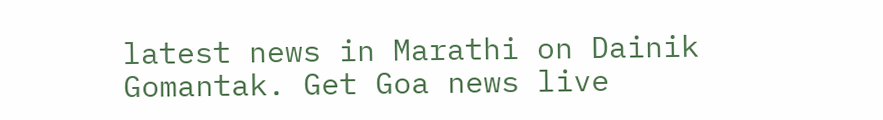latest news in Marathi on Dainik Gomantak. Get Goa news live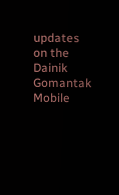updates on the Dainik Gomantak Mobile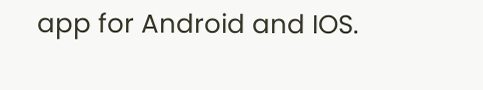app for Android and IOS.